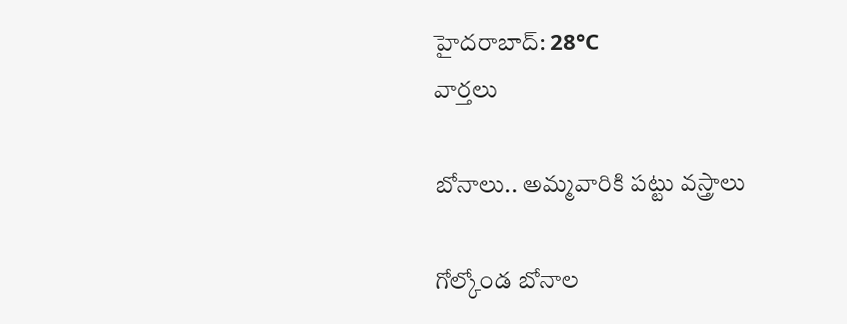హైదరాబాద్: 28°C
వార్తలు

బోనాలు.. అమ్మవారికి పట్టు వస్త్రాలు

గోల్కోండ బోనాల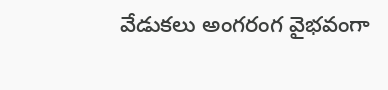వేడుకలు అంగరంగ వైభవంగా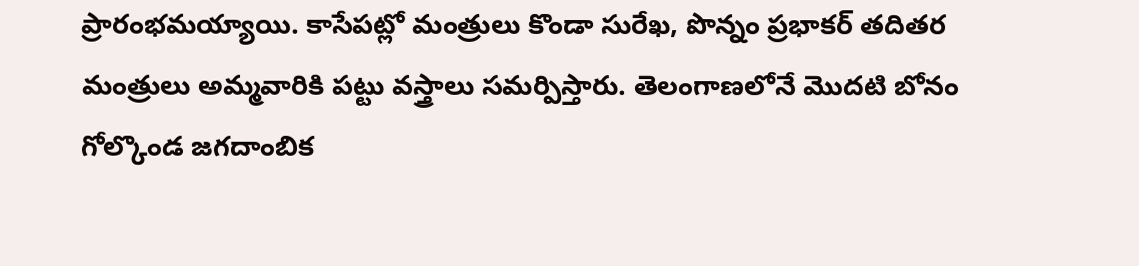ప్రారంభమయ్యాయి. కాసేపట్లో మంత్రులు కొండా సురేఖ, పొన్నం ప్రభాకర్ తదితర మంత్రులు అమ్మవారికి పట్టు వస్త్రాలు సమర్పిస్తారు. తెలంగాణలోనే మొదటి బోనం గోల్కొండ జగదాంబిక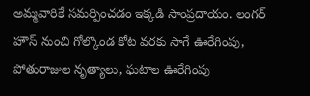అమ్మవారికే సమర్పించడం ఇక్కడి సాంప్రదాయం. లంగర్ హౌస్ నుంచి గోల్కొండ కోట వరకు సాగే ఊరేగింపు, పోతురాజుల నృత్యాలు, ఘటాల ఊరేగింపు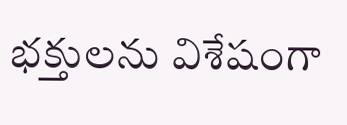భక్తులను విశేషంగా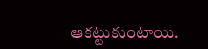ఆకట్టుకుంటాయి.